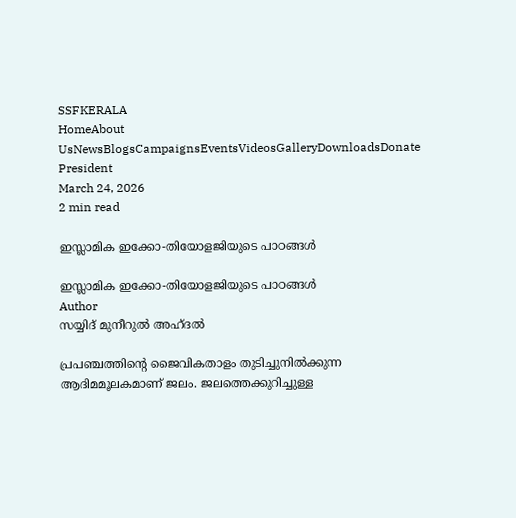SSFKERALA
HomeAbout UsNewsBlogsCampaignsEventsVideosGalleryDownloadsDonate
President
March 24, 2026
2 min read

ഇസ്ലാമിക ഇക്കോ-തിയോളജിയുടെ പാഠങ്ങൾ

ഇസ്ലാമിക ഇക്കോ-തിയോളജിയുടെ പാഠങ്ങൾ
Author
സയ്യിദ് മുനീറുൽ അഹ്ദൽ

പ്രപഞ്ചത്തിന്റെ ജൈവികതാളം തുടിച്ചുനിൽക്കുന്ന ആദിമമൂലകമാണ് ജലം. ജലത്തെക്കുറിച്ചുള്ള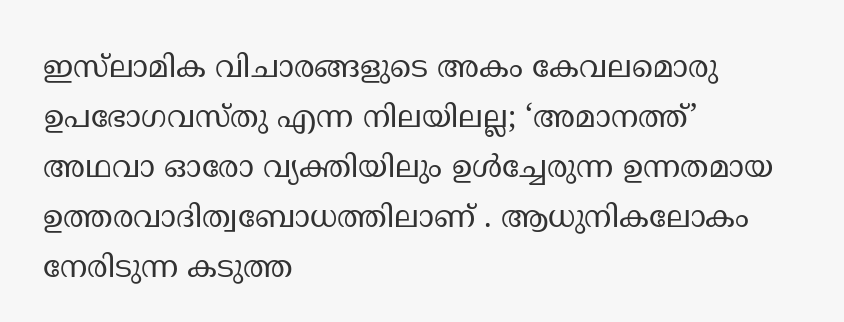ഇസ്‌ലാമിക വിചാരങ്ങളുടെ അകം കേവലമൊരു ഉപഭോഗവസ്തു എന്ന നിലയിലല്ല; ‘അമാനത്ത്’ അഥവാ ഓരോ വ്യക്തിയിലും ഉൾച്ചേരുന്ന ഉന്നതമായ ഉത്തരവാദിത്വബോധത്തിലാണ് . ആധുനികലോകം നേരിടുന്ന കടുത്ത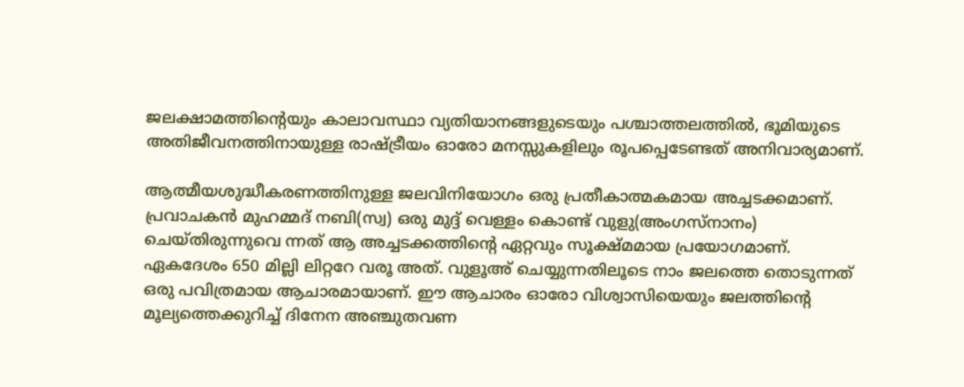ജലക്ഷാമത്തിന്റെയും കാലാവസ്ഥാ വ്യതിയാനങ്ങളുടെയും പശ്ചാത്തലത്തിൽ, ഭൂമിയുടെ അതിജീവനത്തിനായുള്ള രാഷ്ട്രീയം ഓരോ മനസ്സുകളിലും രൂപപ്പെടേണ്ടത് അനിവാര്യമാണ്.

ആത്മീയശുദ്ധീകരണത്തിനുള്ള ജലവിനിയോഗം ഒരു പ്രതീകാത്മകമായ അച്ചടക്കമാണ്. പ്രവാചകൻ മുഹമ്മദ് നബി(സ്വ) ഒരു മുദ്ദ് വെള്ളം കൊണ്ട് വുളു(അംഗസ്നാനം) ചെയ്തിരുന്നുവെ ന്നത് ആ അച്ചടക്കത്തിൻ്റെ ഏറ്റവും സൂക്ഷ്മമായ പ്രയോഗമാണ്. ഏകദേശം 650 മില്ലി ലിറ്ററേ വരൂ അത്. വുളൂഅ് ചെയ്യുന്നതിലൂടെ നാം ജലത്തെ തൊടുന്നത് ഒരു പവിത്രമായ ആചാരമായാണ്. ഈ ആചാരം ഓരോ വിശ്വാസിയെയും ജലത്തിൻ്റെ മൂല്യത്തെക്കുറിച്ച് ദിനേന അഞ്ചുതവണ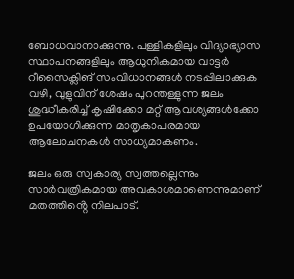ബോധവാനാക്കുന്നു. പള്ളികളിലും വിദ്യാഭ്യാസ സ്ഥാപനങ്ങളിലും ആധുനികമായ വാട്ടർ റീസൈക്ലിങ് സംവിധാനങ്ങൾ നടപ്പിലാക്കുക വഴി, വുളുവിന് ശേഷം പുറന്തള്ളുന്ന ജലം ശുദ്ധീകരിച്ച് കൃഷിക്കോ മറ്റ് ആവശ്യങ്ങൾക്കോ ഉപയോഗിക്കുന്ന മാതൃകാപരമായ ആലോചനകൾ സാധ്യമാകണം.

ജലം ഒരു സ്വകാര്യ സ്വത്തല്ലെന്നും സാർവത്രികമായ അവകാശമാണെന്നുമാണ് മതത്തിൻ്റെ നിലപാട്.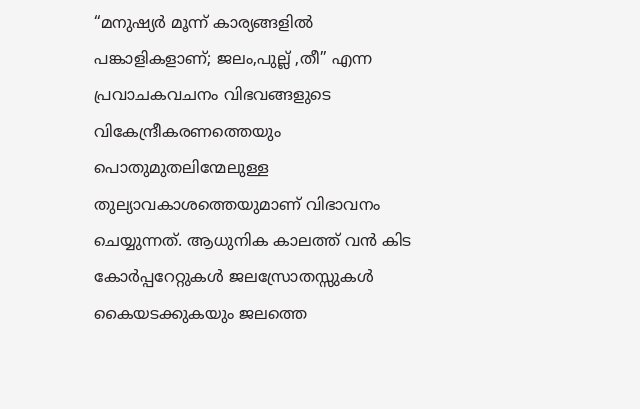“മനുഷ്യർ മൂന്ന് കാര്യങ്ങളിൽ പങ്കാളികളാണ്; ജലം,പുല്ല് ,തീ” എന്ന പ്രവാചകവചനം വിഭവങ്ങളുടെ വികേന്ദ്രീകരണത്തെയും പൊതുമുതലിന്മേലുള്ള തുല്യാവകാശത്തെയുമാണ് വിഭാവനം ചെയ്യുന്നത്. ആധുനിക കാലത്ത് വൻ കിട കോർപ്പറേറ്റുകൾ ജലസ്രോതസ്സുകൾ കൈയടക്കുകയും ജലത്തെ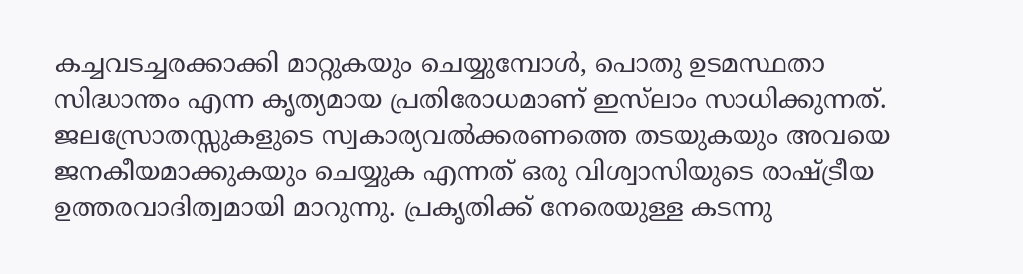കച്ചവടച്ചരക്കാക്കി മാറ്റുകയും ചെയ്യുമ്പോൾ, പൊതു ഉടമസ്ഥതാ സിദ്ധാന്തം എന്ന കൃത്യമായ പ്രതിരോധമാണ് ഇസ്‌ലാം സാധിക്കുന്നത്. ജലസ്രോതസ്സുകളുടെ സ്വകാര്യവൽക്കരണത്തെ തടയുകയും അവയെ ജനകീയമാക്കുകയും ചെയ്യുക എന്നത് ഒരു വിശ്വാസിയുടെ രാഷ്ട്രീയ ഉത്തരവാദിത്വമായി മാറുന്നു. പ്രകൃതിക്ക് നേരെയുള്ള കടന്നു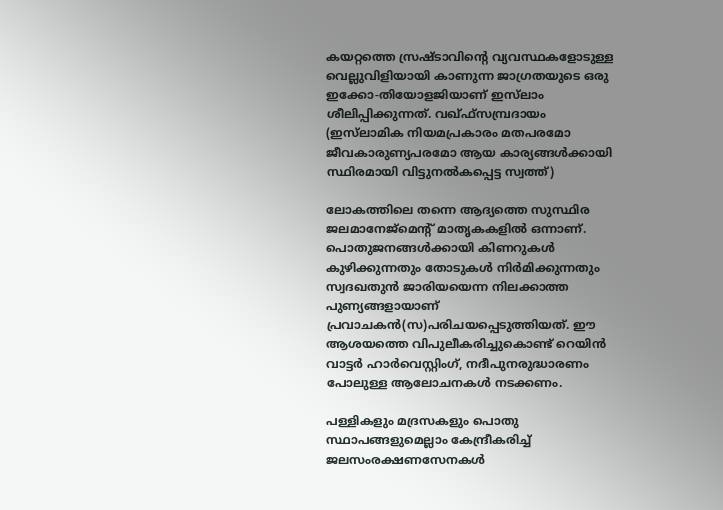കയറ്റത്തെ സ്രഷ്ടാവിൻ്റെ വ്യവസ്ഥകളോടുള്ള വെല്ലുവിളിയായി കാണുന്ന ജാഗ്രതയുടെ ഒരു ഇക്കോ-തിയോളജിയാണ് ഇസ്‌ലാം ശീലിപ്പിക്കുന്നത്. വഖ്ഫ്സമ്പ്രദായം (ഇസ്‌ലാമിക നിയമപ്രകാരം മതപരമോ ജീവകാരുണ്യപരമോ ആയ കാര്യങ്ങൾക്കായി സ്ഥിരമായി വിട്ടുനൽകപ്പെട്ട സ്വത്ത്)

ലോകത്തിലെ തന്നെ ആദ്യത്തെ സുസ്ഥിര ജലമാനേജ്‌മെൻ്റ് മാതൃകകളിൽ ഒന്നാണ്. പൊതുജനങ്ങൾക്കായി കിണറുകൾ കുഴിക്കുന്നതും തോടുകൾ നിർമിക്കുന്നതും സ്വദഖതുൻ ജാരിയയെന്ന നിലക്കാത്ത പുണ്യങ്ങളായാണ് പ്രവാചകൻ(സ)പരിചയപ്പെടുത്തിയത്. ഈ ആശയത്തെ വിപുലീകരിച്ചുകൊണ്ട് റെയിൻ വാട്ടർ ഹാർവെസ്റ്റിംഗ്, നദീപുനരുദ്ധാരണം പോലുള്ള ആലോചനകൾ നടക്കണം.

പള്ളികളും മദ്രസകളും പൊതു സ്ഥാപങ്ങളുമെല്ലാം കേന്ദ്രീകരിച്ച് ജലസംരക്ഷണസേനകൾ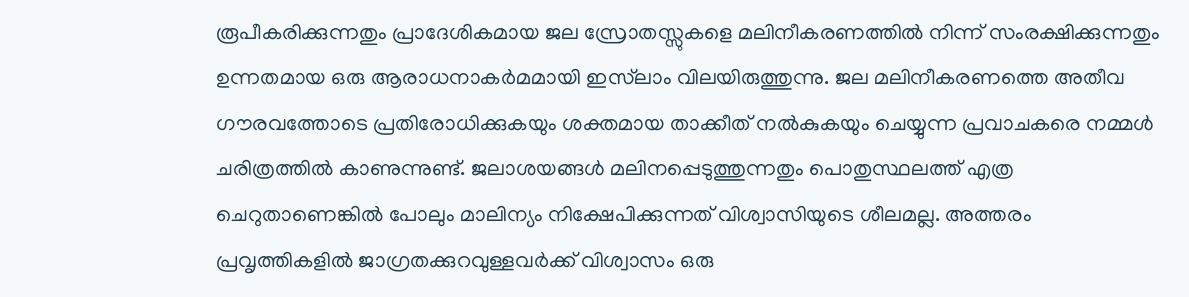രൂപീകരിക്കുന്നതും പ്രാദേശികമായ ജല സ്രോതസ്സുകളെ മലിനീകരണത്തിൽ നിന്ന് സംരക്ഷിക്കുന്നതും ഉന്നതമായ ഒരു ആരാധനാകർമമായി ഇസ്‌ലാം വിലയിരുത്തുന്നു. ജല മലിനീകരണത്തെ അതീവ ഗൗരവത്തോടെ പ്രതിരോധിക്കുകയും ശക്തമായ താക്കീത് നൽകുകയും ചെയ്യുന്ന പ്രവാചകരെ നമ്മൾ ചരിത്രത്തിൽ കാണുന്നുണ്ട്. ജലാശയങ്ങൾ മലിനപ്പെടുത്തുന്നതും പൊതുസ്ഥലത്ത് എത്ര ചെറുതാണെങ്കിൽ പോലും മാലിന്യം നിക്ഷേപിക്കുന്നത് വിശ്വാസിയുടെ ശീലമല്ല. അത്തരം പ്രവൃത്തികളിൽ ജാഗ്രതക്കുറവുള്ളവർക്ക് വിശ്വാസം ഒരു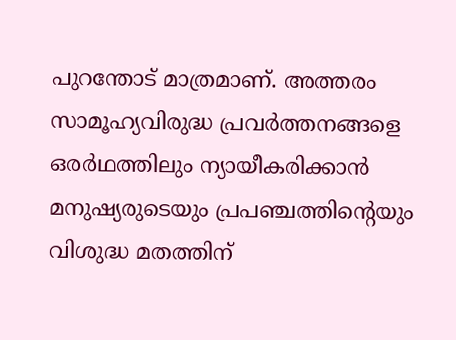പുറന്തോട് മാത്രമാണ്. അത്തരം സാമൂഹ്യവിരുദ്ധ പ്രവർത്തനങ്ങളെ ഒരർഥത്തിലും ന്യായീകരിക്കാൻ മനുഷ്യരുടെയും പ്രപഞ്ചത്തിൻ്റെയും വിശുദ്ധ മതത്തിന്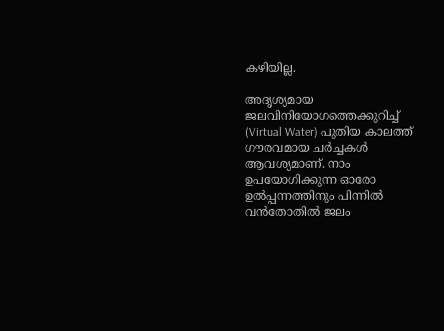കഴിയില്ല.

അദൃശ്യമായ ജലവിനിയോഗത്തെക്കുറിച്ച് (Virtual Water) പുതിയ കാലത്ത് ഗൗരവമായ ചർച്ചകൾ ആവശ്യമാണ്. നാം ഉപയോഗിക്കുന്ന ഓരോ ഉൽപ്പന്നത്തിനും പിന്നിൽ വൻതോതിൽ ജലം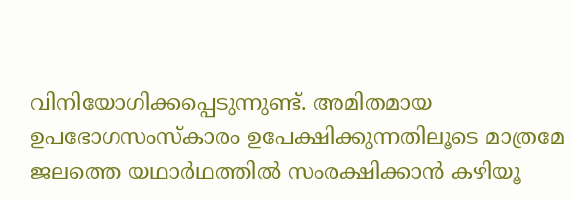വിനിയോഗിക്കപ്പെടുന്നുണ്ട്. അമിതമായ ഉപഭോഗസംസ്കാരം ഉപേക്ഷിക്കുന്നതിലൂടെ മാത്രമേ ജലത്തെ യഥാർഥത്തിൽ സംരക്ഷിക്കാൻ കഴിയൂ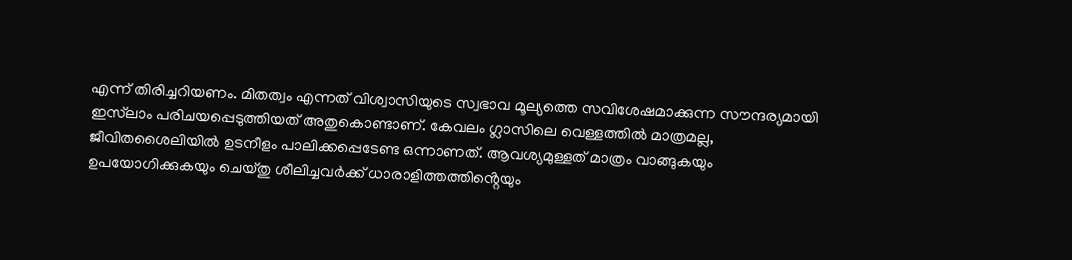എന്ന് തിരിച്ചറിയണം. മിതത്വം എന്നത് വിശ്വാസിയുടെ സ്വഭാവ മൂല്യത്തെ സവിശേഷമാക്കുന്ന സൗന്ദര്യമായി ഇസ്‌ലാം പരിചയപ്പെടുത്തിയത് അതുകൊണ്ടാണ്. കേവലം ഗ്ലാസിലെ വെള്ളത്തിൽ മാത്രമല്ല, ജീവിതശൈലിയിൽ ഉടനീളം പാലിക്കപ്പെടേണ്ട ഒന്നാണത്. ആവശ്യമുള്ളത് മാത്രം വാങ്ങുകയും ഉപയോഗിക്കുകയും ചെയ്തു ശീലിച്ചവർക്ക് ധാരാളിത്തത്തിൻ്റെയും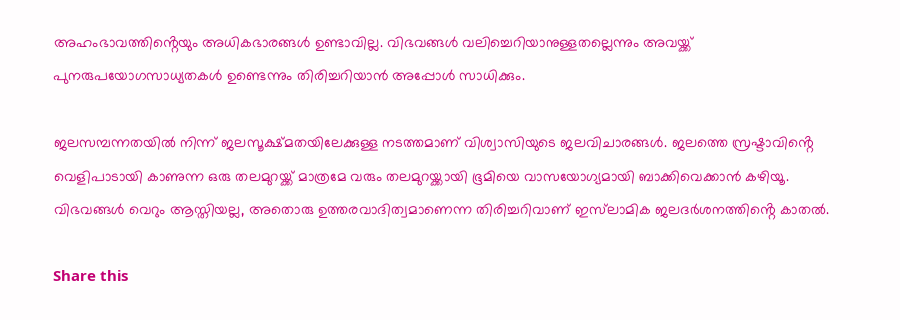അഹംഭാവത്തിൻ്റെയും അധികഭാരങ്ങൾ ഉണ്ടാവില്ല. വിഭവങ്ങൾ വലിച്ചെറിയാനുള്ളതല്ലെന്നും അവയ്ക്ക് പുനരുപയോഗസാധ്യതകൾ ഉണ്ടെന്നും തിരിച്ചറിയാൻ അപ്പോൾ സാധിക്കും.

ജലസമ്പന്നതയിൽ നിന്ന് ജലസൂക്ഷ്മതയിലേക്കുള്ള നടത്തമാണ് വിശ്വാസിയുടെ ജലവിചാരങ്ങൾ. ജലത്തെ സ്രഷ്ടാവിൻ്റെ വെളിപാടായി കാണുന്ന ഒരു തലമുറയ്ക്ക് മാത്രമേ വരും തലമുറയ്ക്കായി ഭൂമിയെ വാസയോഗ്യമായി ബാക്കിവെക്കാൻ കഴിയൂ. വിഭവങ്ങൾ വെറും ആസ്തിയല്ല, അതൊരു ഉത്തരവാദിത്വമാണെന്ന തിരിച്ചറിവാണ് ഇസ്‌ലാമിക ജലദർശനത്തിൻ്റെ കാതൽ.

Share this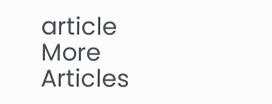article
More Articles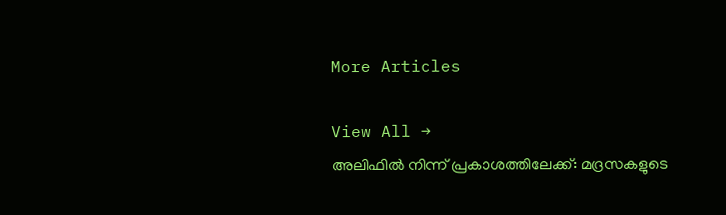More Articles

View All →
അലിഫിൽ നിന്ന് പ്രകാശത്തിലേക്ക്: മദ്രസകളുടെ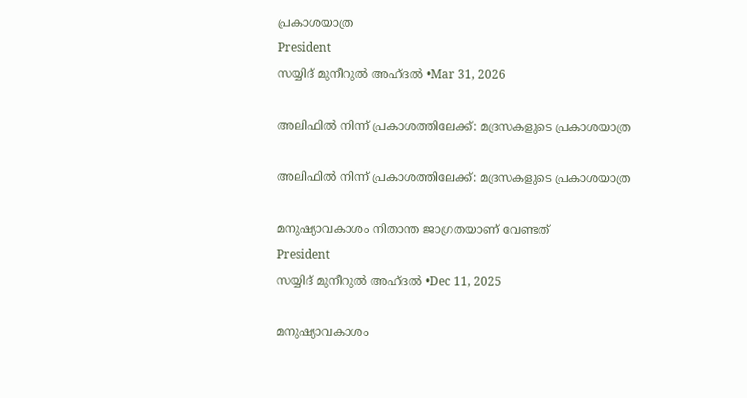പ്രകാശയാത്ര
President
സയ്യിദ് മുനീറുൽ അഹ്ദൽ •Mar 31, 2026

അലിഫിൽ നിന്ന് പ്രകാശത്തിലേക്ക്: മദ്രസകളുടെ പ്രകാശയാത്ര

അലിഫിൽ നിന്ന് പ്രകാശത്തിലേക്ക്: മദ്രസകളുടെ പ്രകാശയാത്ര

മനുഷ്യാവകാശം നിതാന്ത ജാഗ്രതയാണ് വേണ്ടത്
President
സയ്യിദ് മുനീറുൽ അഹ്ദൽ •Dec 11, 2025

മനുഷ്യാവകാശം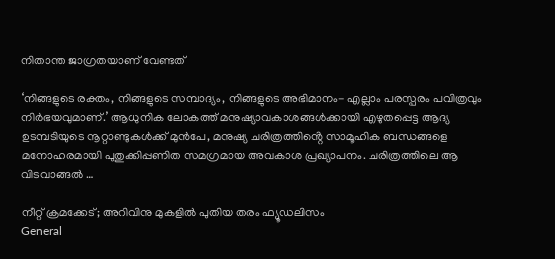നിതാന്ത ജാഗ്രതയാണ് വേണ്ടത്

‘നിങ്ങളുടെ രക്തം, നിങ്ങളുടെ സമ്പാദ്യം, നിങ്ങളുടെ അഭിമാനം- എല്ലാം പരസ്പരം പവിത്രവും നിർഭയവുമാണ്.’ ആധുനിക ലോകത്ത് മനുഷ്യാവകാശങ്ങൾക്കായി എഴുതപ്പെട്ട ആദ്യ ഉടമ്പടിയുടെ നൂറ്റാണ്ടുകൾക്ക് മുൻപേ, മനുഷ്യ ചരിത്രത്തിൻ്റെ സാമൂഹിക ബന്ധങ്ങളെ മനോഹരമായി പുതുക്കിപ്പണിത സമഗ്രമായ അവകാശ പ്രഖ്യാപനം. ചരിത്രത്തിലെ ആ വിടവാങ്ങൽ …

നീറ്റ് ക്രമക്കേട്; അറിവിനു മുകളിൽ പുതിയ തരം ഫ്യൂഡലിസം
General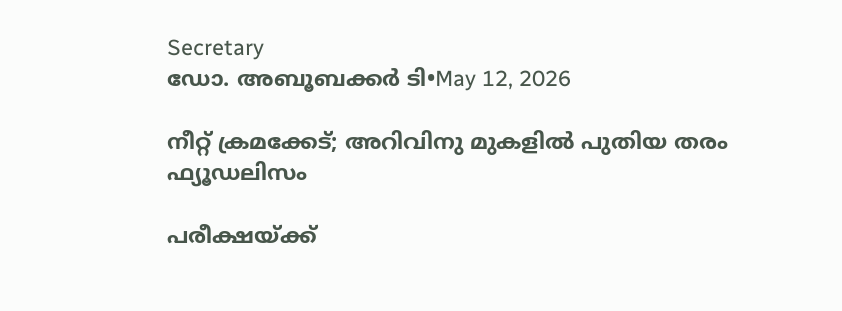Secretary
ഡോ. അബൂബക്കർ ടി•May 12, 2026

നീറ്റ് ക്രമക്കേട്; അറിവിനു മുകളിൽ പുതിയ തരം ഫ്യൂഡലിസം

പരീക്ഷയ്ക്ക്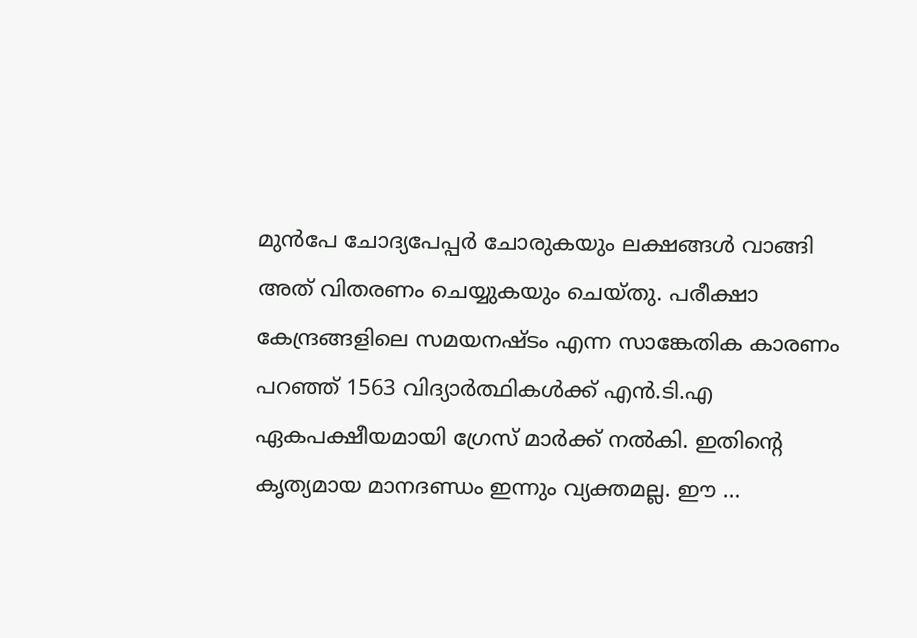മുൻപേ ചോദ്യപേപ്പർ ചോരുകയും ലക്ഷങ്ങൾ വാങ്ങി അത് വിതരണം ചെയ്യുകയും ചെയ്തു. പരീക്ഷാ കേന്ദ്രങ്ങളിലെ സമയനഷ്ടം എന്ന സാങ്കേതിക കാരണം പറഞ്ഞ് 1563 വിദ്യാർത്ഥികൾക്ക് എൻ.ടി.എ ഏകപക്ഷീയമായി ഗ്രേസ് മാർക്ക് നൽകി. ഇതിൻ്റെ കൃത്യമായ മാനദണ്ഡം ഇന്നും വ്യക്തമല്ല. ഈ …